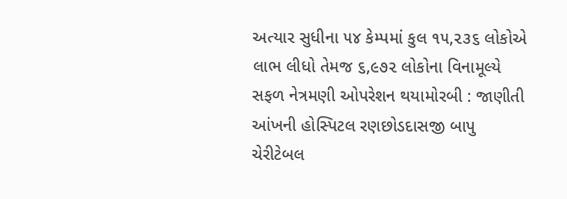અત્યાર સુધીના ૫૪ કેમ્પમાં કુલ ૧૫,૨૩૬ લોકોએ લાભ લીધો તેમજ ૬,૯૭૨ લોકોના વિનામૂલ્યે સફળ નેત્રમણી ઓપરેશન થયામોરબી : જાણીતી આંખની હોસ્પિટલ રણછોડદાસજી બાપુ ચેરીટેબલ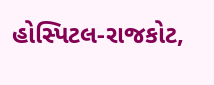હોસ્પિટલ-રાજકોટ,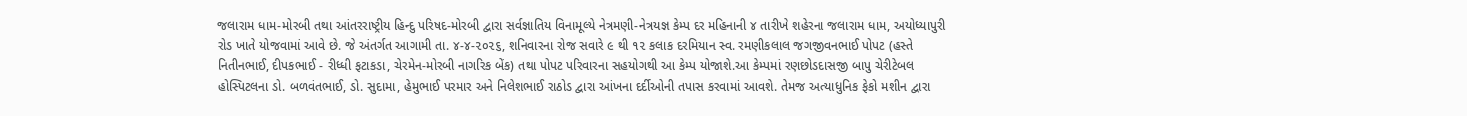જલારામ ધામ-મોરબી તથા આંતરરાષ્ટ્રીય હિન્દુ પરિષદ-મોરબી દ્વારા સર્વજ્ઞાતિય વિનામૂલ્યે નેત્રમણી-નેત્રયજ્ઞ કેમ્પ દર મહિનાની ૪ તારીખે શહેરના જલારામ ધામ, અયોધ્યાપુરી રોડ ખાતે યોજવામાં આવે છે. જે અંતર્ગત આગામી તા. ૪-૪-૨૦૨૬, શનિવારના રોજ સવારે ૯ થી ૧૨ કલાક દરમિયાન સ્વ. રમણીકલાલ જગજીવનભાઈ પોપટ (હસ્તે નિતીનભાઈ, દીપકભાઈ - રીધ્ધી ફટાકડા, ચેરમેન-મોરબી નાગરિક બેંક) તથા પોપટ પરિવારના સહયોગથી આ કેમ્પ યોજાશે.આ કેમ્પમાં રણછોડદાસજી બાપુ ચેરીટેબલ હોસ્પિટલના ડો. બળવંતભાઈ, ડો. સુદામા, હેમુભાઈ પરમાર અને નિલેશભાઈ રાઠોડ દ્વારા આંખના દર્દીઓની તપાસ કરવામાં આવશે. તેમજ અત્યાધુનિક ફેકો મશીન દ્વારા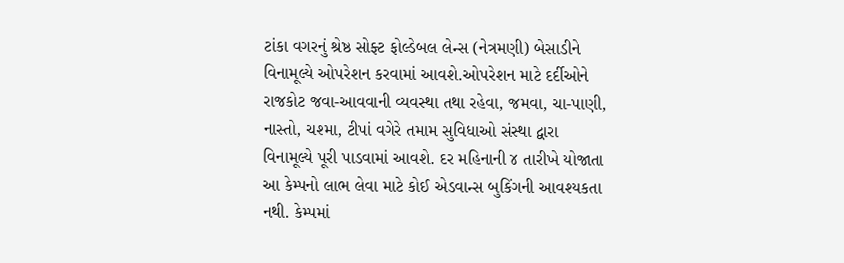ટાંકા વગરનું શ્રેષ્ઠ સોફ્ટ ફોલ્ડેબલ લેન્સ (નેત્રમણી) બેસાડીને વિનામૂલ્યે ઓપરેશન કરવામાં આવશે.ઓપરેશન માટે દર્દીઓને રાજકોટ જવા-આવવાની વ્યવસ્થા તથા રહેવા, જમવા, ચા-પાણી, નાસ્તો, ચશ્મા, ટીપાં વગેરે તમામ સુવિધાઓ સંસ્થા દ્વારા વિનામૂલ્યે પૂરી પાડવામાં આવશે. દર મહિનાની ૪ તારીખે યોજાતા આ કેમ્પનો લાભ લેવા માટે કોઈ એડવાન્સ બુકિંગની આવશ્યકતા નથી. કેમ્પમાં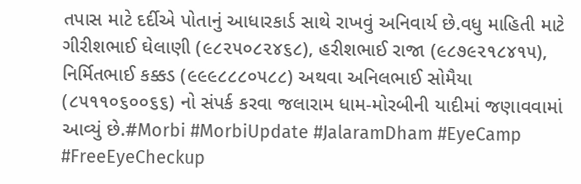તપાસ માટે દર્દીએ પોતાનું આધારકાર્ડ સાથે રાખવું અનિવાર્ય છે.વધુ માહિતી માટે ગીરીશભાઈ ઘેલાણી (૯૮૨૫૦૮૨૪૬૮), હરીશભાઈ રાજા (૯૮૭૯૨૧૮૪૧૫), નિર્મિતભાઈ કક્કડ (૯૯૯૮૮૮૦૫૮૮) અથવા અનિલભાઈ સોમૈયા (૮૫૧૧૦૬૦૦૬૬) નો સંપર્ક કરવા જલારામ ધામ-મોરબીની યાદીમાં જણાવવામાં આવ્યું છે.#Morbi #MorbiUpdate #JalaramDham #EyeCamp #FreeEyeCheckup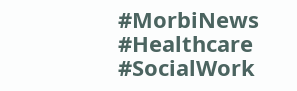#MorbiNews #Healthcare #SocialWork